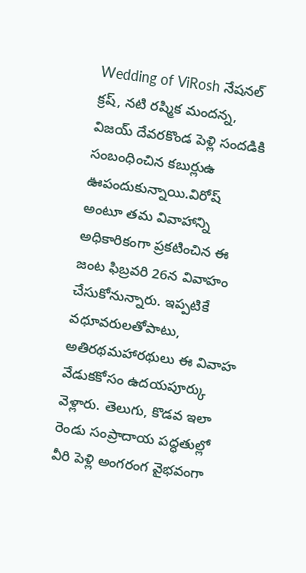Wedding of ViRosh నేషనల్ క్రష్, నటి రష్మిక మందన్న, విజయ్ దేవరకొండ పెళ్లి సందడికి సంబంధించిన కబుర్లుఉ ఊపందుకున్నాయి.విరోష్ అంటూ తమ వివాహాన్ని అధికారికంగా ప్రకటించిన ఈ జంట ఫిబ్రవరి 26న వివాహం చేసుకోనున్నారు. ఇప్పటికే వధూవరులతోపాటు, అతిరథమహారథులు ఈ వివాహ వేడుకకోసం ఉదయపూర్కు వెళ్లారు. తెలుగు, కొడవ ఇలా రెండు సంప్రాదాయ పద్ధతుల్లో వీరి పెళ్లి అంగరంగ వైభవంగా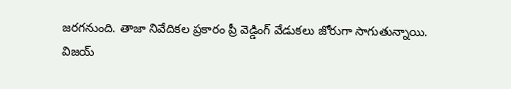జరగనుంది. తాజా నివేదికల ప్రకారం ప్రీ వెడ్డింగ్ వేడుకలు జోరుగా సాగుతున్నాయి.
విజయ్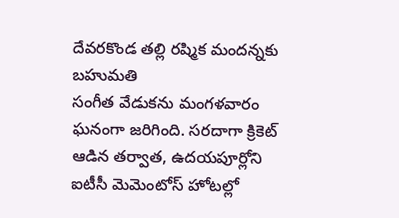దేవరకొండ తల్లి రష్మిక మందన్నకు బహుమతి
సంగీత వేడుకను మంగళవారం ఘనంగా జరిగింది. సరదాగా క్రికెట్ ఆడిన తర్వాత, ఉదయపూర్లోని ఐటీసీ మెమెంటోస్ హోటల్లో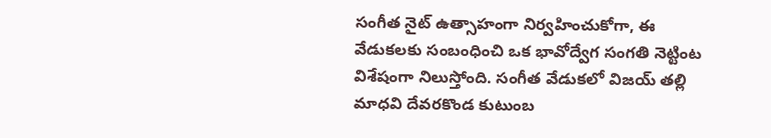సంగీత నైట్ ఉత్సాహంగా నిర్వహించుకోగా, ఈ వేడుకలకు సంబంధించి ఒక భావోద్వేగ సంగతి నెట్టింట విశేషంగా నిలుస్తోంది. సంగీత వేడుకలో విజయ్ తల్లి మాధవి దేవరకొండ కుటుంబ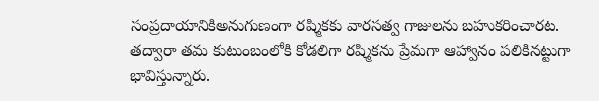సంప్రదాయానికిఅనుగుణంగా రష్మికకు వారసత్వ గాజులను బహుకరించారట. తద్వారా తమ కుటుంబంలోకి కోడలిగా రష్మికను ప్రేమగా ఆహ్వానం పలికినట్టుగా భావిస్తున్నారు.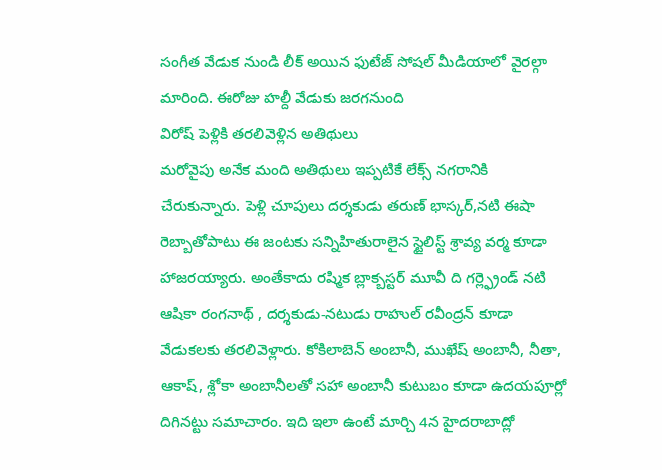సంగీత వేడుక నుండి లీక్ అయిన ఫుటేజ్ సోషల్ మీడియాలో వైరల్గా మారింది. ఈరోజు హల్దీ వేడుకు జరగనుంది
విరోష్ పెళ్లికి తరలివెళ్లిన అతిథులు
మరోవైపు అనేక మంది అతిథులు ఇప్పటికే లేక్స్ నగరానికి చేరుకున్నారు. పెళ్లి చూపులు దర్శకుడు తరుణ్ భాస్కర్,నటి ఈషా రెబ్బాతోపాటు ఈ జంటకు సన్నిహితురాలైన స్టైలిస్ట్ శ్రావ్య వర్మ కూడా హాజరయ్యారు. అంతేకాదు రష్మిక బ్లాక్బస్టర్ మూవీ ది గర్ల్ఫ్రెండ్ నటి ఆషికా రంగనాథ్ , దర్శకుడు-నటుడు రాహుల్ రవీంద్రన్ కూడా వేడుకలకు తరలివెళ్లారు. కోకిలాబెన్ అంబానీ, ముఖేష్ అంబానీ, నీతా, ఆకాష్, శ్లోకా అంబానీలతో సహా అంబానీ కుటుబం కూడా ఉదయపూర్లో దిగినట్టు సమాచారం. ఇది ఇలా ఉంటే మార్చి 4న హైదరాబాద్లో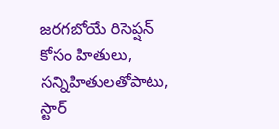జరగబోయే రిసెప్షన్ కోసం హితులు, సన్నిహితులతోపాటు, స్టార్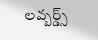లవ్బర్డ్స్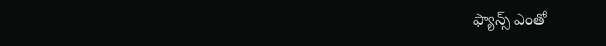ఫ్యాన్స్ ఎంతో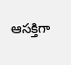ఆసక్తిగా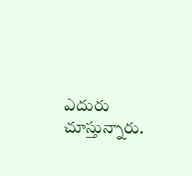ఎదురు చూస్తున్నారు.